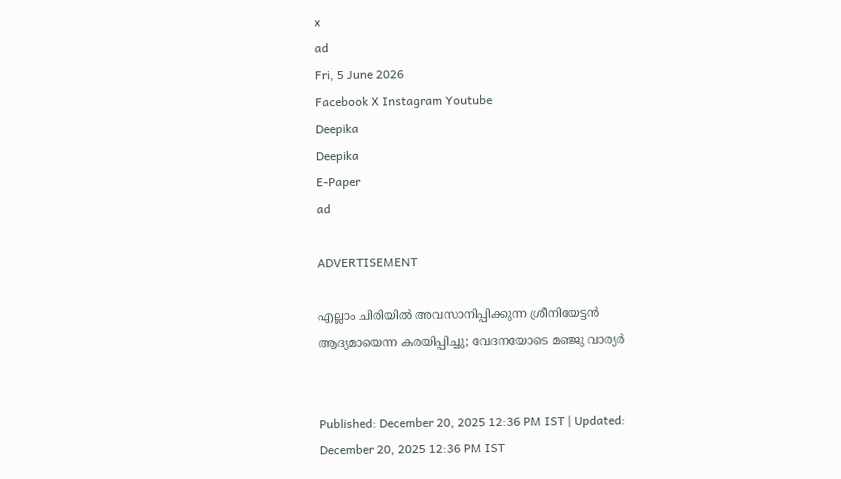x
ad
Fri, 5 June 2026
Facebook X Instagram Youtube
Deepika
Deepika
E-Paper
ad

ADVERTISEMENT

എല്ലാം ചിരിയിൽ അവസാനിപ്പിക്കുന്ന ശ്രീനിയേട്ടൻ ആദ്യമായെന്ന കരയിപ്പിച്ചു; വേദനയോടെ മഞ്ജു വാര്യർ


Published: December 20, 2025 12:36 PM IST | Updated: December 20, 2025 12:36 PM IST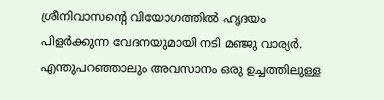ശ്രീനിവാസന്‍റെ വിയോഗത്തിൽ ഹൃദയം പിളർക്കുന്ന വേദനയുമായി നടി മഞ്ജു വാര്യർ. എന്തുപറഞ്ഞാലും അവസാനം ഒരു ഉച്ചത്തിലുള്ള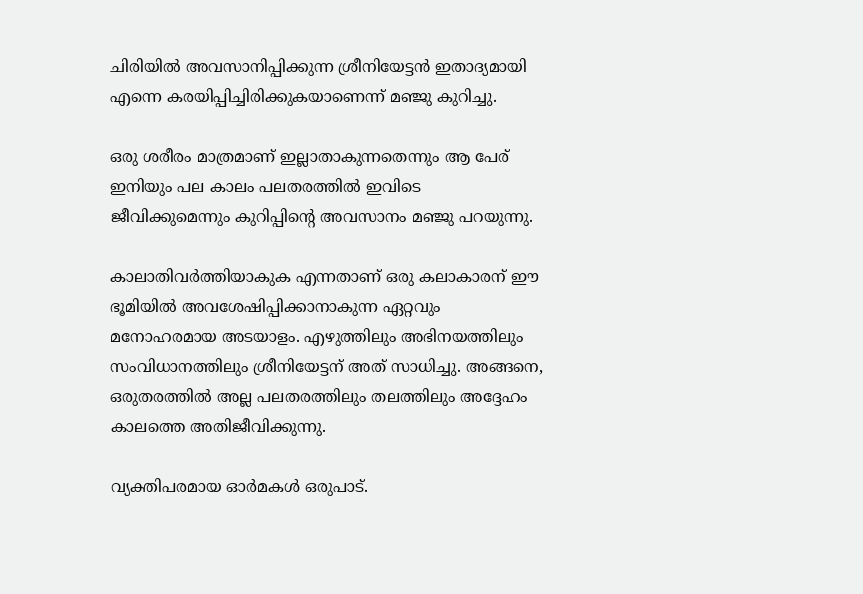ചിരിയിൽ അവസാനിപ്പിക്കുന്ന ശ്രീനിയേട്ടൻ ഇതാദ്യമായി എന്നെ കരയിപ്പിച്ചിരിക്കുകയാണെന്ന് മഞ്ജു കുറിച്ചു.

ഒരു ശരീരം മാത്രമാണ് ഇല്ലാതാകുന്നതെന്നും ആ പേര് ഇനിയും പല കാലം പലതരത്തിൽ ഇവിടെ ജീവിക്കുമെന്നും കുറിപ്പിന്‍റെ അവസാനം മഞ്ജു പറയുന്നു.

കാലാതിവർത്തിയാകുക എന്നതാണ് ഒരു കലാകാരന് ഈ ഭൂമിയിൽ അവശേഷിപ്പിക്കാനാകുന്ന ഏറ്റവും മനോഹരമായ അടയാളം. എഴുത്തിലും അഭിനയത്തിലും സംവിധാനത്തിലും ശ്രീനിയേട്ടന് അത് സാധിച്ചു. അങ്ങനെ, ഒരുതരത്തിൽ അല്ല പലതരത്തിലും തലത്തിലും അദ്ദേഹം കാലത്തെ അതിജീവിക്കുന്നു.

വ്യക്തിപരമായ ഓർമകൾ ഒരുപാട്.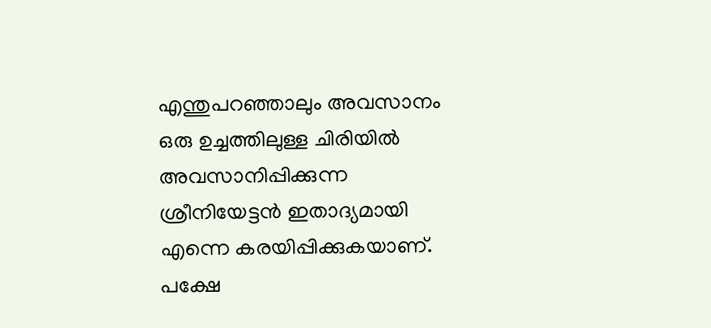എന്തുപറഞ്ഞാലും അവസാനം ഒരു ഉച്ചത്തിലുള്ള ചിരിയിൽ അവസാനിപ്പിക്കുന്ന ശ്രീനിയേട്ടൻ ഇതാദ്യമായി എന്നെ കരയിപ്പിക്കുകയാണ്. പക്ഷേ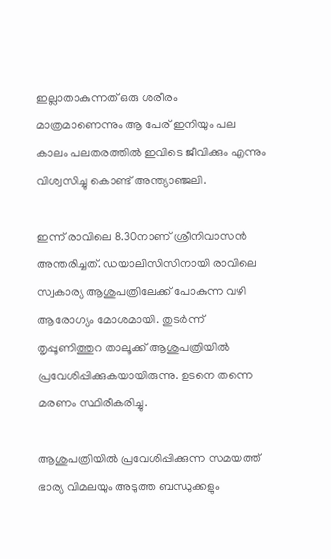ഇല്ലാതാകുന്നത് ഒരു ശരീരം മാത്രമാണെന്നും ആ പേര് ഇനിയും പല കാലം പലതരത്തിൽ ഇവിടെ ജീവിക്കും എന്നും വിശ്വസിച്ചു കൊണ്ട് അന്ത്യാഞ്ജലി.

ഇന്ന് രാവിലെ 8.30നാണ് ശ്രീനിവാസൻ അന്തരിച്ചത്. ഡയാലിസിസിനായി രാവിലെ സ്വകാര്യ ആശുപത്രിലേക്ക് പോകുന്ന വഴി ആരോഗ്യം മോശമായി. തുടർന്ന് തൃപ്പൂണിത്തുറ താലൂക്ക് ആശുപത്രിയിൽ പ്രവേശിപ്പിക്കുകയായിരുന്നു. ഉടനെ തന്നെ മരണം സ്ഥിരീകരിച്ചു.

ആശുപത്രിയിൽ പ്രവേശിപ്പിക്കുന്ന സമയത്ത് ഭാര്യ വിമലയും അടുത്ത ബന്ധുക്കളും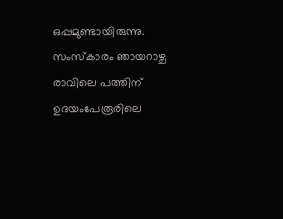ഒപ്പമുണ്ടായിരുന്നു. സംസ്കാരം ഞായറാഴ്ച രാവിലെ പത്തിന് ഉദയംപേരൂരിലെ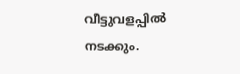വീട്ടുവളപ്പിൽ നടക്കും.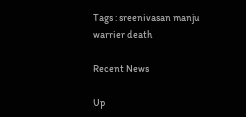Tags : sreenivasan manju warrier death

Recent News

Up